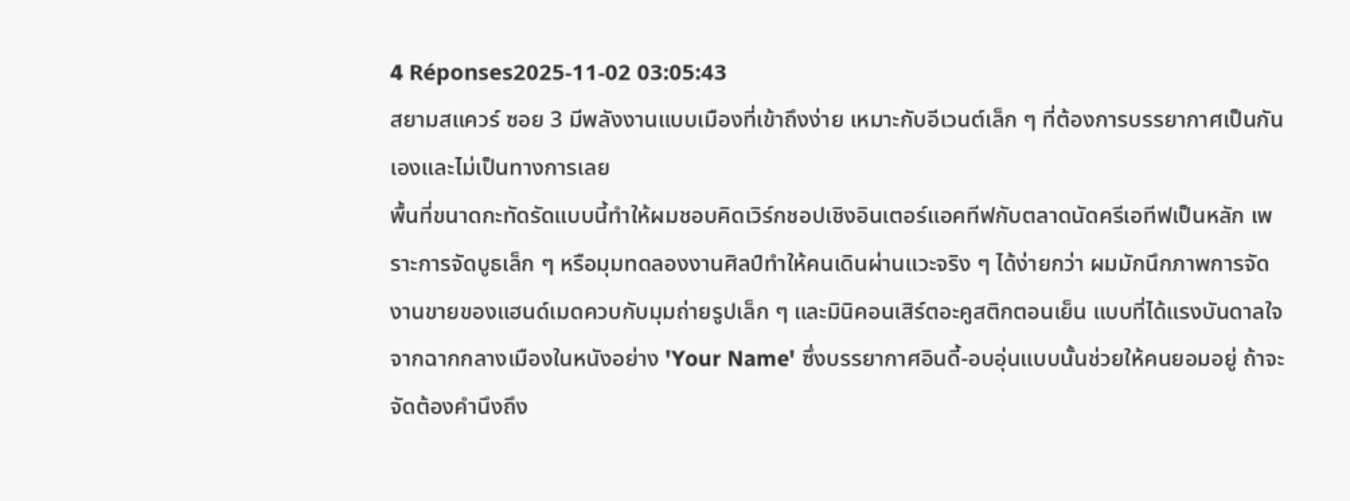4 Réponses2025-11-02 03:05:43
สยามสแควร์ ซอย 3 มีพลังงานแบบเมืองที่เข้าถึงง่าย เหมาะกับอีเวนต์เล็ก ๆ ที่ต้องการบรรยากาศเป็นกันเองและไม่เป็นทางการเลย
พื้นที่ขนาดกะทัดรัดแบบนี้ทำให้ผมชอบคิดเวิร์กชอปเชิงอินเตอร์แอคทีฟกับตลาดนัดครีเอทีฟเป็นหลัก เพราะการจัดบูธเล็ก ๆ หรือมุมทดลองงานศิลป์ทำให้คนเดินผ่านแวะจริง ๆ ได้ง่ายกว่า ผมมักนึกภาพการจัดงานขายของแฮนด์เมดควบกับมุมถ่ายรูปเล็ก ๆ และมินิคอนเสิร์ตอะคูสติกตอนเย็น แบบที่ได้แรงบันดาลใจจากฉากกลางเมืองในหนังอย่าง 'Your Name' ซึ่งบรรยากาศอินดี้-อบอุ่นแบบนั้นช่วยให้คนยอมอยู่ ถ้าจะจัดต้องคำนึงถึง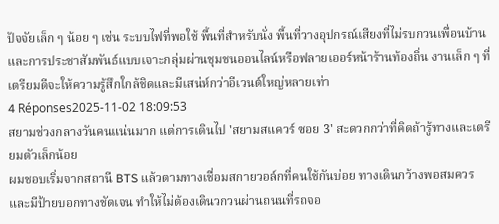ปัจจัยเล็ก ๆ น้อย ๆ เช่น ระบบไฟที่พอใช้ พื้นที่สำหรับนั่ง พื้นที่วางอุปกรณ์เสียงที่ไม่รบกวนเพื่อนบ้าน และการประชาสัมพันธ์แบบเจาะกลุ่มผ่านชุมชนออนไลน์หรือฟลายเออร์หน้าร้านท้องถิ่น งานเล็ก ๆ ที่เตรียมดีจะให้ความรู้สึกใกล้ชิดและมีเสน่ห์กว่าอีเวนต์ใหญ่หลายเท่า
4 Réponses2025-11-02 18:09:53
สยามช่วงกลางวันคนแน่นมาก แต่การเดินไป 'สยามสแควร์ ซอย 3' สะดวกกว่าที่คิดถ้ารู้ทางและเตรียมตัวเล็กน้อย
ผมชอบเริ่มจากสถานี BTS แล้วตามทางเชื่อมสกายวอล์กที่คนใช้กันบ่อย ทางเดินกว้างพอสมควรและมีป้ายบอกทางชัดเจน ทำให้ไม่ต้องเดินวกวนผ่านถนนที่รถจอ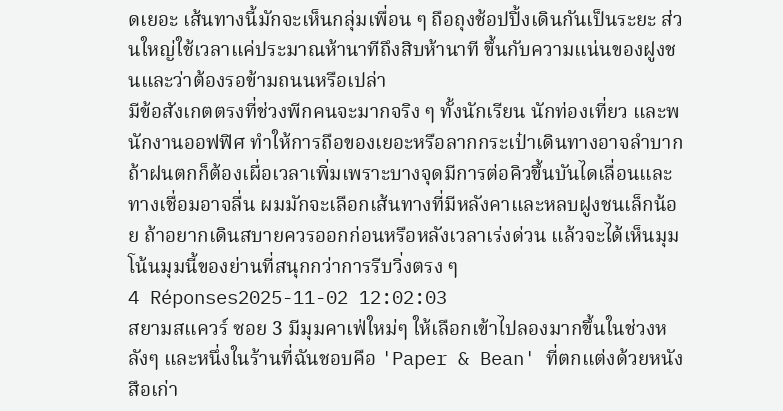ดเยอะ เส้นทางนี้มักจะเห็นกลุ่มเพื่อน ๆ ถือถุงช้อปปิ้งเดินกันเป็นระยะ ส่วนใหญ่ใช้เวลาแค่ประมาณห้านาทีถึงสิบห้านาที ขึ้นกับความแน่นของฝูงชนและว่าต้องรอข้ามถนนหรือเปล่า
มีข้อสังเกตตรงที่ช่วงพีกคนจะมากจริง ๆ ทั้งนักเรียน นักท่องเที่ยว และพนักงานออฟฟิศ ทำให้การถือของเยอะหรือลากกระเป๋าเดินทางอาจลำบาก ถ้าฝนตกก็ต้องเผื่อเวลาเพิ่มเพราะบางจุดมีการต่อคิวขึ้นบันไดเลื่อนและทางเชื่อมอาจลื่น ผมมักจะเลือกเส้นทางที่มีหลังคาและหลบฝูงชนเล็กน้อย ถ้าอยากเดินสบายควรออกก่อนหรือหลังเวลาเร่งด่วน แล้วจะได้เห็นมุมโน้นมุมนี้ของย่านที่สนุกกว่าการรีบวิ่งตรง ๆ
4 Réponses2025-11-02 12:02:03
สยามสแควร์ ซอย 3 มีมุมคาเฟ่ใหม่ๆ ให้เลือกเข้าไปลองมากขึ้นในช่วงหลังๆ และหนึ่งในร้านที่ฉันชอบคือ 'Paper & Bean' ที่ตกแต่งด้วยหนังสือเก่า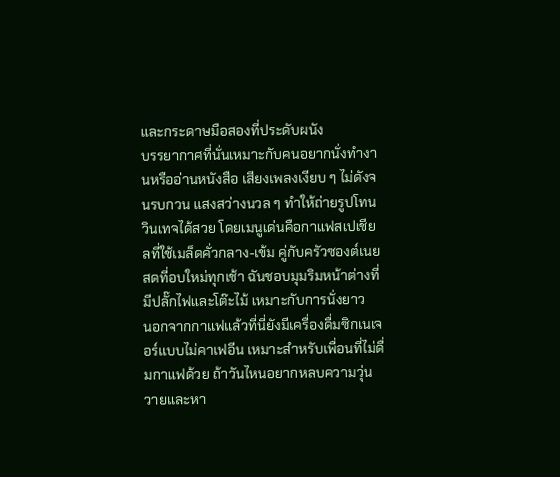และกระดาษมือสองที่ประดับผนัง
บรรยากาศที่นั่นเหมาะกับคนอยากนั่งทำงานหรืออ่านหนังสือ เสียงเพลงเงียบ ๆ ไม่ดังจนรบกวน แสงสว่างนวล ๆ ทำให้ถ่ายรูปโทนวินเทจได้สวย โดยเมนูเด่นคือกาแฟสเปเชียลที่ใช้เมล็ดคั่วกลาง-เข้ม คู่กับครัวซองต์เนยสดที่อบใหม่ทุกเช้า ฉันชอบมุมริมหน้าต่างที่มีปลั๊กไฟและโต๊ะไม้ เหมาะกับการนั่งยาว
นอกจากกาแฟแล้วที่นี่ยังมีเครื่องดื่มซิกเนเจอร์แบบไม่คาเฟอีน เหมาะสำหรับเพื่อนที่ไม่ดื่มกาแฟด้วย ถ้าวันไหนอยากหลบความวุ่นวายและหา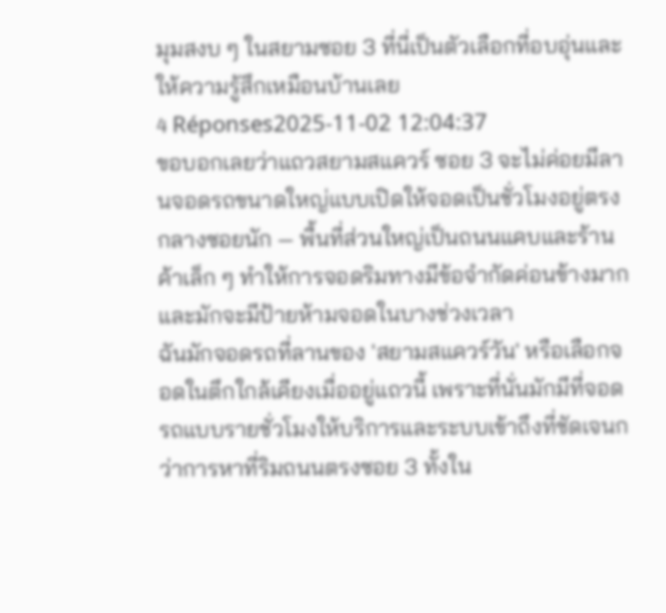มุมสงบ ๆ ในสยามซอย 3 ที่นี่เป็นตัวเลือกที่อบอุ่นและให้ความรู้สึกเหมือนบ้านเลย
4 Réponses2025-11-02 12:04:37
ขอบอกเลยว่าแถวสยามสแควร์ ซอย 3 จะไม่ค่อยมีลานจอดรถขนาดใหญ่แบบเปิดให้จอดเป็นชั่วโมงอยู่ตรงกลางซอยนัก — พื้นที่ส่วนใหญ่เป็นถนนแคบและร้านค้าเล็ก ๆ ทำให้การจอดริมทางมีข้อจำกัดค่อนข้างมากและมักจะมีป้ายห้ามจอดในบางช่วงเวลา
ฉันมักจอดรถที่ลานของ 'สยามสแควร์วัน' หรือเลือกจอดในตึกใกล้เคียงเมื่ออยู่แถวนี้ เพราะที่นั่นมักมีที่จอดรถแบบรายชั่วโมงให้บริการและระบบเข้าถึงที่ชัดเจนกว่าการหาที่ริมถนนตรงซอย 3 ทั้งใน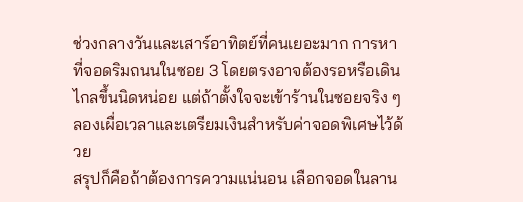ช่วงกลางวันและเสาร์อาทิตย์ที่คนเยอะมาก การหาที่จอดริมถนนในซอย 3 โดยตรงอาจต้องรอหรือเดินไกลขึ้นนิดหน่อย แต่ถ้าตั้งใจจะเข้าร้านในซอยจริง ๆ ลองเผื่อเวลาและเตรียมเงินสำหรับค่าจอดพิเศษไว้ด้วย
สรุปก็คือถ้าต้องการความแน่นอน เลือกจอดในลาน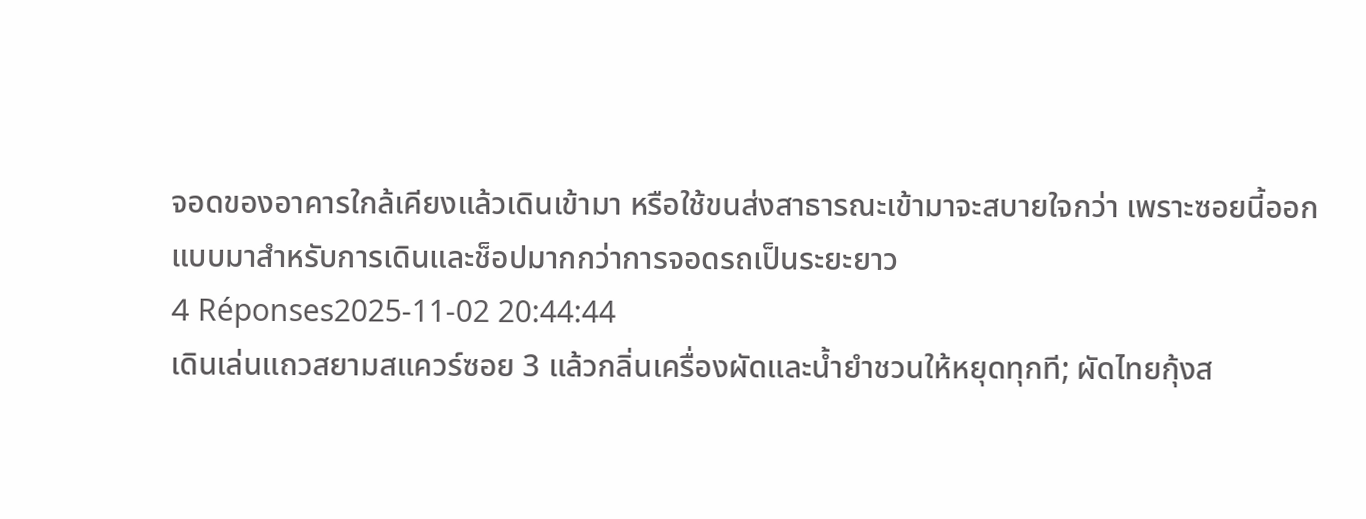จอดของอาคารใกล้เคียงแล้วเดินเข้ามา หรือใช้ขนส่งสาธารณะเข้ามาจะสบายใจกว่า เพราะซอยนี้ออกแบบมาสำหรับการเดินและช็อปมากกว่าการจอดรถเป็นระยะยาว
4 Réponses2025-11-02 20:44:44
เดินเล่นแถวสยามสแควร์ซอย 3 แล้วกลิ่นเครื่องผัดและน้ำยำชวนให้หยุดทุกที; ผัดไทยกุ้งส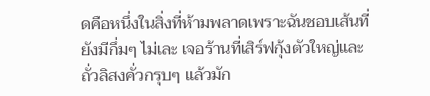ดคือหนึ่งในสิ่งที่ห้ามพลาดเพราะฉันชอบเส้นที่ยังมีกึ่มๆ ไม่เละ เจอร้านที่เสิร์ฟกุ้งตัวใหญ่และถั่วลิสงคั่วกรุบๆ แล้วมัก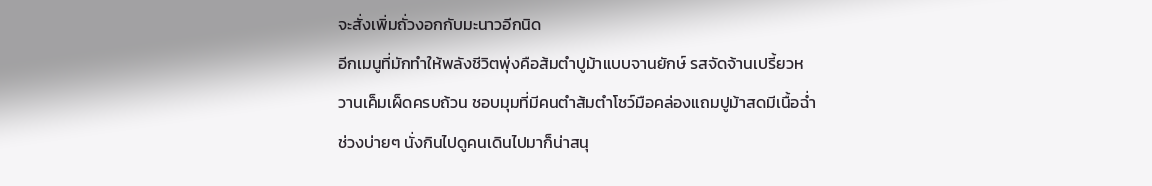จะสั่งเพิ่มถั่วงอกกับมะนาวอีกนิด
อีกเมนูที่มักทำให้พลังชีวิตพุ่งคือส้มตำปูม้าแบบจานยักษ์ รสจัดจ้านเปรี้ยวหวานเค็มเผ็ดครบถ้วน ชอบมุมที่มีคนตำส้มตำโชว์มือคล่องแถมปูม้าสดมีเนื้อฉ่ำ ช่วงบ่ายๆ นั่งกินไปดูคนเดินไปมาก็น่าสนุ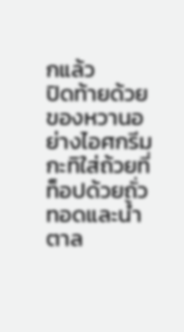กแล้ว
ปิดท้ายด้วยของหวานอย่างไอศกรีมกะทิใส่ถ้วยที่ท็อปด้วยถั่วทอดและน้ำตาล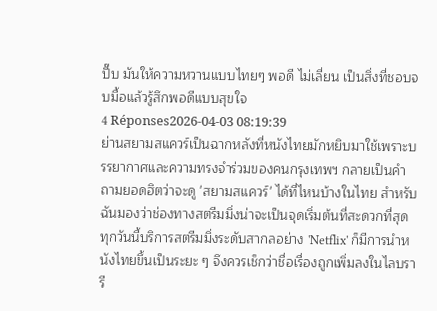ปี๊บ มันให้ความหวานแบบไทยๆ พอดี ไม่เลี่ยน เป็นสิ่งที่ชอบจบมื้อแล้วรู้สึกพอดีแบบสุขใจ
4 Réponses2026-04-03 08:19:39
ย่านสยามสแควร์เป็นฉากหลังที่หนังไทยมักหยิบมาใช้เพราะบรรยากาศและความทรงจำร่วมของคนกรุงเทพฯ กลายเป็นคำถามยอดฮิตว่าจะดู 'สยามสแควร์' ได้ที่ไหนบ้างในไทย สำหรับฉันมองว่าช่องทางสตรีมมิ่งน่าจะเป็นจุดเริ่มต้นที่สะดวกที่สุด
ทุกวันนี้บริการสตรีมมิ่งระดับสากลอย่าง 'Netflix' ก็มีการนำหนังไทยขึ้นเป็นระยะ ๆ จึงควรเช็กว่าชื่อเรื่องถูกเพิ่มลงในไลบรารี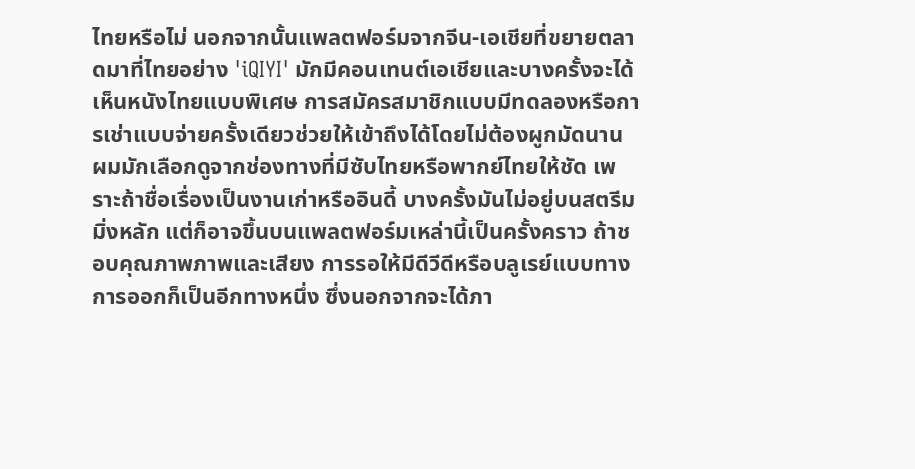ไทยหรือไม่ นอกจากนั้นแพลตฟอร์มจากจีน-เอเชียที่ขยายตลาดมาที่ไทยอย่าง 'iQIYI' มักมีคอนเทนต์เอเชียและบางครั้งจะได้เห็นหนังไทยแบบพิเศษ การสมัครสมาชิกแบบมีทดลองหรือการเช่าแบบจ่ายครั้งเดียวช่วยให้เข้าถึงได้โดยไม่ต้องผูกมัดนาน
ผมมักเลือกดูจากช่องทางที่มีซับไทยหรือพากย์ไทยให้ชัด เพราะถ้าชื่อเรื่องเป็นงานเก่าหรืออินดี้ บางครั้งมันไม่อยู่บนสตรีมมิ่งหลัก แต่ก็อาจขึ้นบนแพลตฟอร์มเหล่านี้เป็นครั้งคราว ถ้าชอบคุณภาพภาพและเสียง การรอให้มีดีวีดีหรือบลูเรย์แบบทางการออกก็เป็นอีกทางหนึ่ง ซึ่งนอกจากจะได้ภา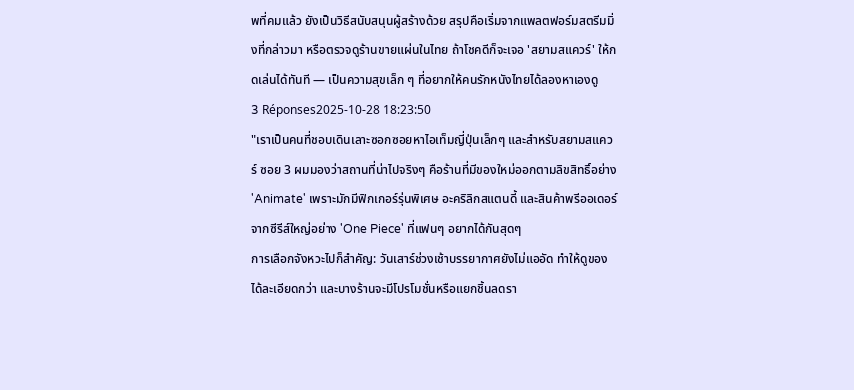พที่คมแล้ว ยังเป็นวิธีสนับสนุนผู้สร้างด้วย สรุปคือเริ่มจากแพลตฟอร์มสตรีมมิ่งที่กล่าวมา หรือตรวจดูร้านขายแผ่นในไทย ถ้าโชคดีก็จะเจอ 'สยามสแควร์' ให้กดเล่นได้ทันที — เป็นความสุขเล็ก ๆ ที่อยากให้คนรักหนังไทยได้ลองหาเองดู
3 Réponses2025-10-28 18:23:50
"เราเป็นคนที่ชอบเดินเลาะซอกซอยหาไอเท็มญี่ปุ่นเล็กๆ และสำหรับสยามสแควร์ ซอย 3 ผมมองว่าสถานที่น่าไปจริงๆ คือร้านที่มีของใหม่ออกตามลิขสิทธิ์อย่าง 'Animate' เพราะมักมีฟิกเกอร์รุ่นพิเศษ อะคริลิกสแตนดี้ และสินค้าพรีออเดอร์จากซีรีส์ใหญ่อย่าง 'One Piece' ที่แฟนๆ อยากได้กันสุดๆ
การเลือกจังหวะไปก็สำคัญ: วันเสาร์ช่วงเช้าบรรยากาศยังไม่แออัด ทำให้ดูของได้ละเอียดกว่า และบางร้านจะมีโปรโมชั่นหรือแยกชิ้นลดรา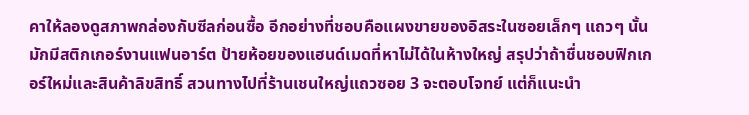คาให้ลองดูสภาพกล่องกับซีลก่อนซื้อ อีกอย่างที่ชอบคือแผงขายของอิสระในซอยเล็กๆ แถวๆ นั้น มักมีสติกเกอร์งานแฟนอาร์ต ป้ายห้อยของแฮนด์เมดที่หาไม่ได้ในห้างใหญ่ สรุปว่าถ้าชื่นชอบฟิกเกอร์ใหม่และสินค้าลิขสิทธิ์ สวนทางไปที่ร้านเชนใหญ่แถวซอย 3 จะตอบโจทย์ แต่ก็แนะนำ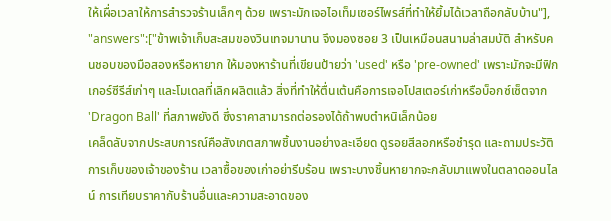ให้เผื่อเวลาให้การสำรวจร้านเล็กๆ ด้วย เพราะมักเจอไอเท็มเซอร์ไพรส์ที่ทำให้ยิ้มได้เวลาถือกลับบ้าน"], "answers":["ข้าพเจ้าเก็บสะสมของวินเทจมานาน จึงมองซอย 3 เป็นเหมือนสนามล่าสมบัติ สำหรับคนชอบของมือสองหรือหายาก ให้มองหาร้านที่เขียนป้ายว่า 'used' หรือ 'pre-owned' เพราะมักจะมีฟิกเกอร์ซีรีส์เก่าๆ และโมเดลที่เลิกผลิตแล้ว สิ่งที่ทำให้ตื่นเต้นคือการเจอโปสเตอร์เก่าหรือบ็อกซ์เซ็ตจาก 'Dragon Ball' ที่สภาพยังดี ซึ่งราคาสามารถต่อรองได้ถ้าพบตำหนิเล็กน้อย
เคล็ดลับจากประสบการณ์คือสังเกตสภาพชิ้นงานอย่างละเอียด ดูรอยสีลอกหรือชำรุด และถามประวัติการเก็บของเจ้าของร้าน เวลาซื้อของเก่าอย่ารีบร้อน เพราะบางชิ้นหายากจะกลับมาแพงในตลาดออนไลน์ การเทียบราคากับร้านอื่นและความสะอาดของ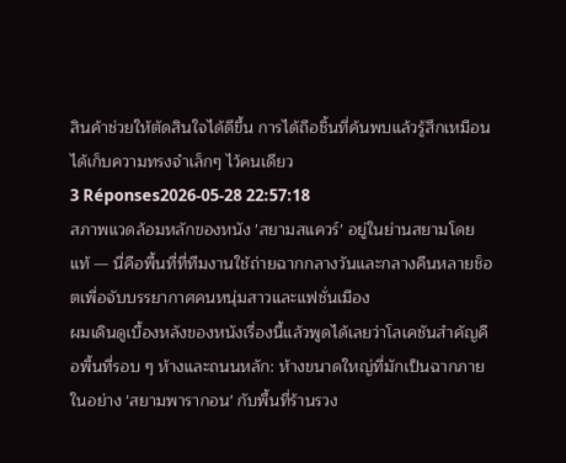สินค้าช่วยให้ตัดสินใจได้ดีขึ้น การได้ถือชิ้นที่ค้นพบแล้วรู้สึกเหมือนได้เก็บความทรงจำเล็กๆ ไว้คนเดียว
3 Réponses2026-05-28 22:57:18
สภาพแวดล้อมหลักของหนัง 'สยามสแควร์' อยู่ในย่านสยามโดยแท้ — นี่คือพื้นที่ที่ทีมงานใช้ถ่ายฉากกลางวันและกลางคืนหลายช็อตเพื่อจับบรรยากาศคนหนุ่มสาวและแฟชั่นเมือง
ผมเดินดูเบื้องหลังของหนังเรื่องนี้แล้วพูดได้เลยว่าโลเคชันสำคัญคือพื้นที่รอบ ๆ ห้างและถนนหลัก: ห้างขนาดใหญ่ที่มักเป็นฉากภายในอย่าง 'สยามพารากอน' กับพื้นที่ร้านรวง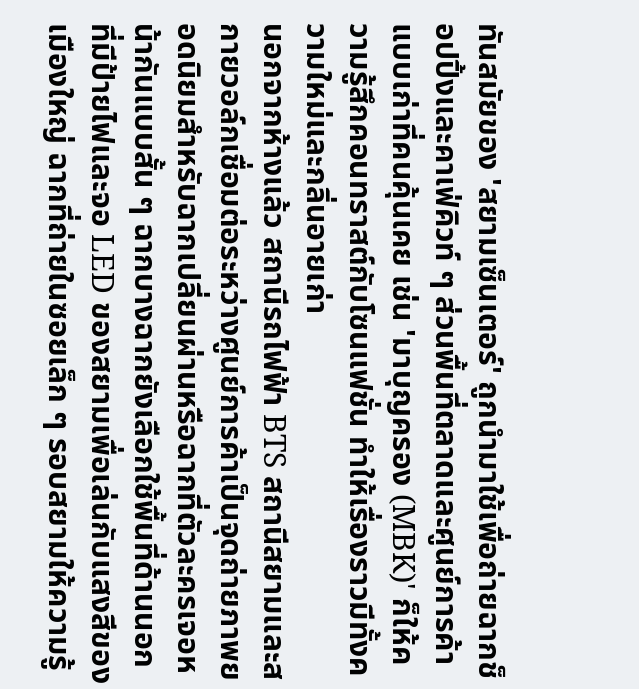ทันสมัยของ 'สยามเซ็นเตอร์' ถูกนำมาใช้เพื่อถ่ายฉากช็อปปิ้งและคาเฟ่คิวท์ ๆ ส่วนพื้นที่ตลาดและศูนย์การค้าแบบเก่าที่คนคุ้นเคย เช่น 'มาบุญครอง (MBK)' ก็ให้ความรู้สึกคอนทราสต์กับโซนแฟชั่น ทำให้เรื่องราวมีทั้งความใหม่และกลิ่นอายเก่า
นอกจากห้างแล้ว สถานีรถไฟฟ้า BTS สถานีสยามและสกายวอล์กเชื่อมต่อระหว่างศูนย์การค้าเป็นจุดถ่ายภาพยอดนิยมสำหรับฉากเปลี่ยนผ่านหรือฉากที่ตัวละครเจอหน้ากันแบบสั้น ๆ ฉากบางฉากยังเลือกใช้พื้นที่ด้านนอกที่มีป้ายไฟและจอ LED ของสยามเพื่อเล่นกับแสงสีของเมืองใหญ่ ฉากที่ถ่ายในซอยเล็ก ๆ รอบสยามให้ความรู้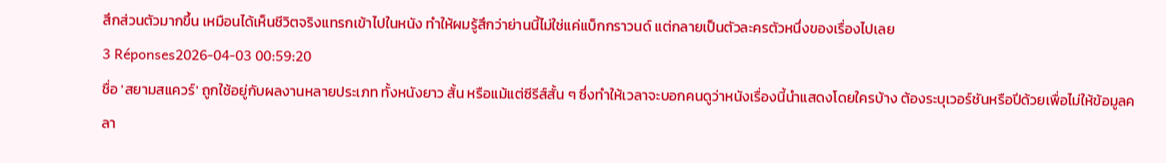สึกส่วนตัวมากขึ้น เหมือนได้เห็นชีวิตจริงแทรกเข้าไปในหนัง ทำให้ผมรู้สึกว่าย่านนี้ไม่ใช่แค่แบ็กกราวนด์ แต่กลายเป็นตัวละครตัวหนึ่งของเรื่องไปเลย
3 Réponses2026-04-03 00:59:20
ชื่อ 'สยามสแควร์' ถูกใช้อยู่กับผลงานหลายประเภท ทั้งหนังยาว สั้น หรือแม้แต่ซีรีส์สั้น ๆ ซึ่งทำให้เวลาจะบอกคนดูว่าหนังเรื่องนี้นำแสดงโดยใครบ้าง ต้องระบุเวอร์ชันหรือปีด้วยเพื่อไม่ให้ข้อมูลคลา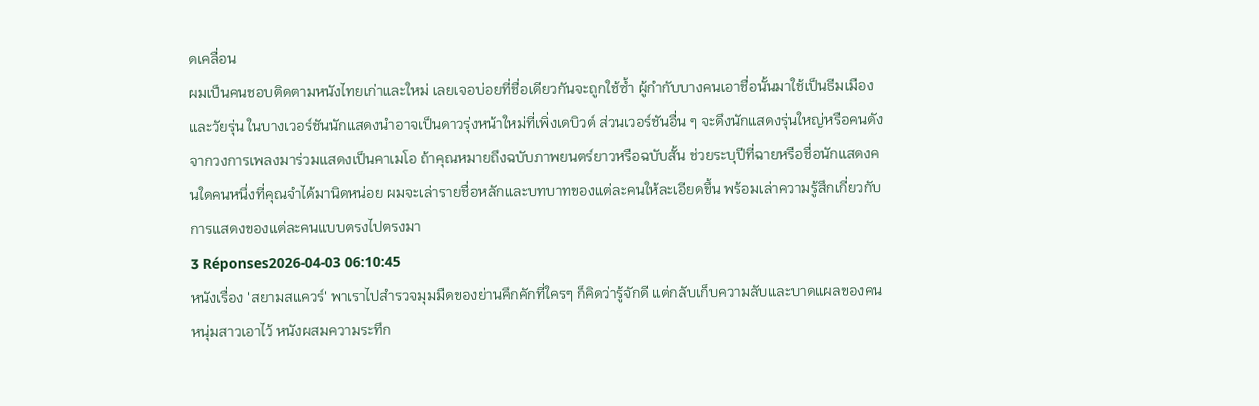ดเคลื่อน
ผมเป็นคนชอบติดตามหนังไทยเก่าและใหม่ เลยเจอบ่อยที่ชื่อเดียวกันจะถูกใช้ซ้ำ ผู้กำกับบางคนเอาชื่อนั้นมาใช้เป็นธีมเมืองและวัยรุ่น ในบางเวอร์ชันนักแสดงนำอาจเป็นดาวรุ่งหน้าใหม่ที่เพิ่งเดบิวต์ ส่วนเวอร์ชันอื่น ๆ จะดึงนักแสดงรุ่นใหญ่หรือคนดังจากวงการเพลงมาร่วมแสดงเป็นคาเมโอ ถ้าคุณหมายถึงฉบับภาพยนตร์ยาวหรือฉบับสั้น ช่วยระบุปีที่ฉายหรือชื่อนักแสดงคนใดคนหนึ่งที่คุณจำได้มานิดหน่อย ผมจะเล่ารายชื่อหลักและบทบาทของแต่ละคนให้ละเอียดขึ้น พร้อมเล่าความรู้สึกเกี่ยวกับการแสดงของแต่ละคนแบบตรงไปตรงมา
3 Réponses2026-04-03 06:10:45
หนังเรื่อง 'สยามสแควร์' พาเราไปสำรวจมุมมืดของย่านคึกคักที่ใครๆ ก็คิดว่ารู้จักดี แต่กลับเก็บความลับและบาดแผลของคนหนุ่มสาวเอาไว้ หนังผสมความระทึก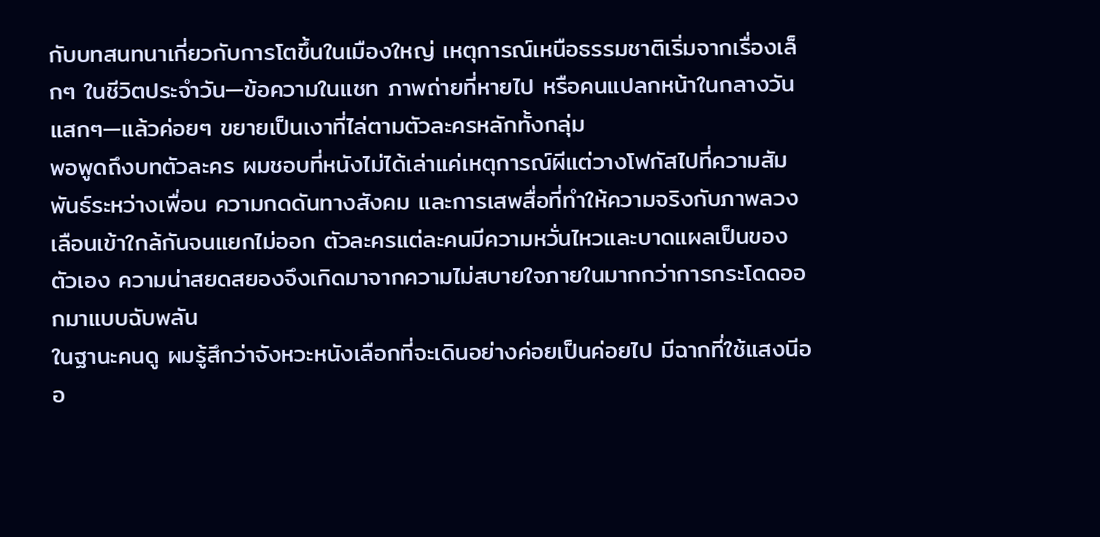กับบทสนทนาเกี่ยวกับการโตขึ้นในเมืองใหญ่ เหตุการณ์เหนือธรรมชาติเริ่มจากเรื่องเล็กๆ ในชีวิตประจำวัน—ข้อความในแชท ภาพถ่ายที่หายไป หรือคนแปลกหน้าในกลางวันแสกๆ—แล้วค่อยๆ ขยายเป็นเงาที่ไล่ตามตัวละครหลักทั้งกลุ่ม
พอพูดถึงบทตัวละคร ผมชอบที่หนังไม่ได้เล่าแค่เหตุการณ์ผีแต่วางโฟกัสไปที่ความสัมพันธ์ระหว่างเพื่อน ความกดดันทางสังคม และการเสพสื่อที่ทำให้ความจริงกับภาพลวงเลือนเข้าใกล้กันจนแยกไม่ออก ตัวละครแต่ละคนมีความหวั่นไหวและบาดแผลเป็นของตัวเอง ความน่าสยดสยองจึงเกิดมาจากความไม่สบายใจภายในมากกว่าการกระโดดออกมาแบบฉับพลัน
ในฐานะคนดู ผมรู้สึกว่าจังหวะหนังเลือกที่จะเดินอย่างค่อยเป็นค่อยไป มีฉากที่ใช้แสงนีออ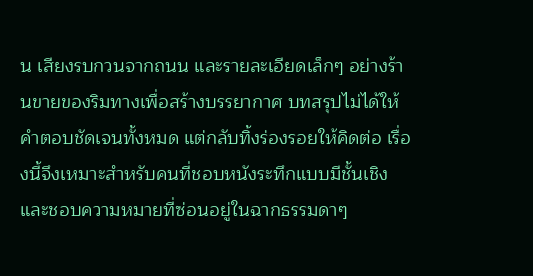น เสียงรบกวนจากถนน และรายละเอียดเล็กๆ อย่างร้านขายของริมทางเพื่อสร้างบรรยากาศ บทสรุปไม่ได้ให้คำตอบชัดเจนทั้งหมด แต่กลับทิ้งร่องรอยให้คิดต่อ เรื่องนี้จึงเหมาะสำหรับคนที่ชอบหนังระทึกแบบมีชั้นเชิงและชอบความหมายที่ซ่อนอยู่ในฉากธรรมดาๆ